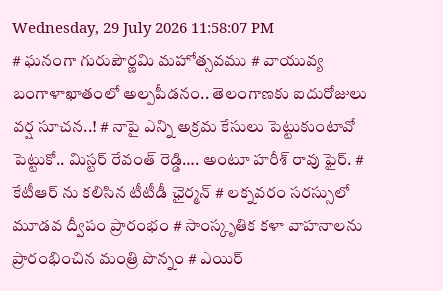Wednesday, 29 July 2026 11:58:07 PM
# ఘనంగా గురుపౌర్ణమి మహోత్సవము # వాయువ్య బంగాళాఖాతంలో అల్పపీడనం.. తెలంగాణకు ఐదురోజులు వర్ష సూచన..! # నాపై ఎన్ని అక్రమ కేసులు పెట్టుకుంటావో పెట్టుకో.. మిస్టర్ రేవంత్ రెడ్డి…. అంటూ హరీశ్ రావు ఫైర్. # కేటీఆర్ ను కలిసిన టీటీడీ ఛైర్మన్ # లక్నవరం సరస్సులో మూడవ ద్వీపం ప్రారంభం # సాంస్కృతిక కళా వాహనాలను ప్రారంభించిన మంత్రి పొన్నం # ఎయిర్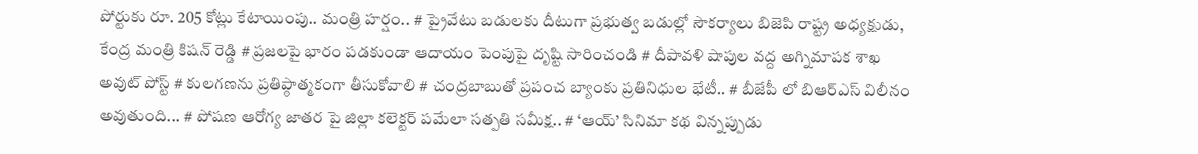పోర్టుకు రూ. 205 కోట్లు కేటాయింపు.. మంత్రి హర్షం.. # ప్రైవేటు బడులకు దీటుగా ప్రభుత్వ బడుల్లో సౌకర్యాలు బిజెపి రాష్ట్ర అధ్యక్షుడు, కేంద్ర మంత్రి కిషన్ రెడ్డి # ప్రజలపై భారం పడకుండా ఆదాయం పెంపుపై దృష్టి సారించండి # దీపావళి షాపుల వద్ద అగ్నిమాపక శాఖ అవుట్ పోస్ట్ # కులగణను ప్రతిప్ఠాత్మకంగా తీసుకోవాలి # చంద్రబాబుతో ప్రపంచ బ్యాంకు ప్రతినిధుల భేటీ.. # బీజేపీ లో బిఆర్ఎస్ విలీనం అవుతుంది... # పోషణ ఆరోగ్య జాతర పై జిల్లా కలెక్టర్ పమేలా సత్పతి సమీక్ష.. # ‘ఆయ్’ సినిమా కథ విన్నప్పుడు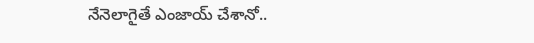నేనెలాగైతే ఎంజాయ్ చేశానో..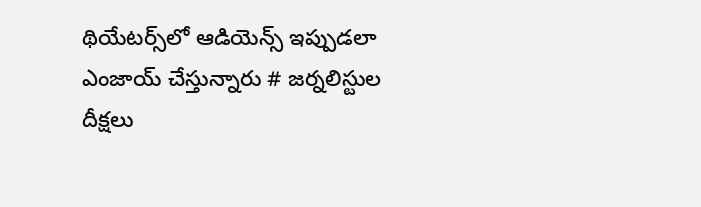థియేట‌ర్స్‌లో ఆడియెన్స్ ఇప్పుడ‌లా ఎంజాయ్ చేస్తున్నారు # జర్నలిస్టుల దీక్షలు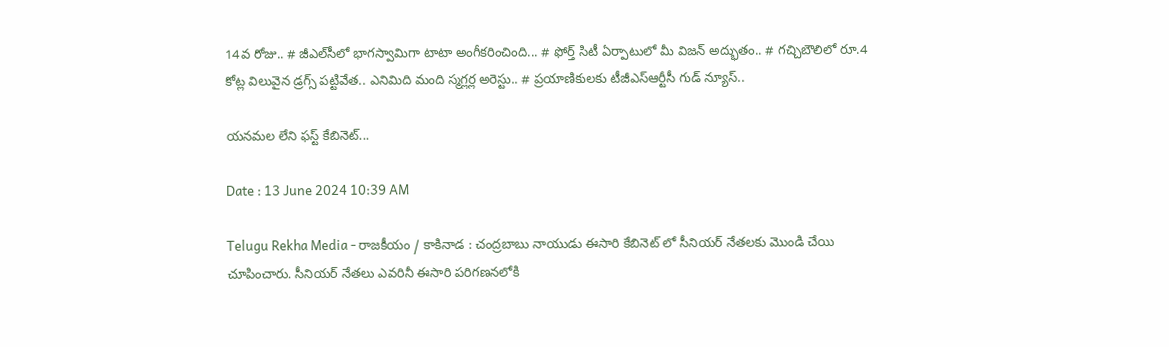14వ రోజు.. # జీఎల్‌సీలో భాగస్వామిగా టాటా అంగీకరించింది... # ఫోర్త్ సిటీ ఏర్పాటులో మీ విజ‌న్ అద్భుతం.. # గచ్చిబౌలిలో రూ.4 కోట్ల విలువైన డ్రగ్స్ పట్టివేత.. ఎనిమిది మంది స్మగ్లర్ల అరెస్టు.. # ప్రయాణికులకు టీజీఎస్‌ఆర్టీసీ గుడ్ న్యూస్..

యనమల లేని ఫస్ట్ కేబినెట్...

Date : 13 June 2024 10:39 AM

Telugu Rekha Media - రాజకీయం / కాకినాడ : చంద్రబాబు నాయుడు ఈసారి కేబినెట్ లో సీనియర్ నేతలకు మొండి చేయి చూపించారు. సీనియర్ నేతలు ఎవరినీ ఈసారి పరిగణనలోకి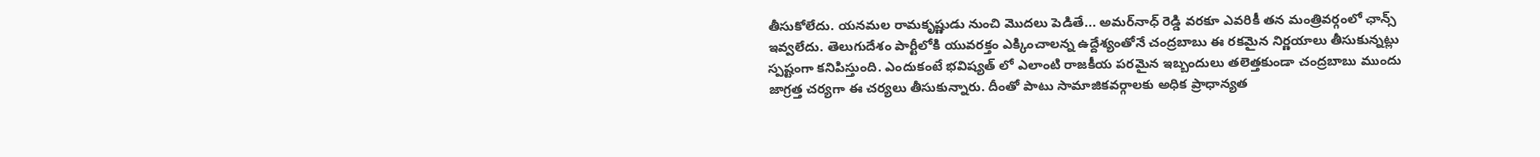తీసుకోలేదు. యనమల రామకృష్ణుడు నుంచి మొదలు పెడితే... అమర్‌నాధ్ రెడ్డి వరకూ ఎవరికీ తన మంత్రివర్గంలో ఛాన్స్ ఇవ్వలేదు. తెలుగుదేశం పార్టీలోకి యువరక్తం ఎక్కించాలన్న ఉద్దేశ్యంతోనే చంద్రబాబు ఈ రకమైన నిర్ణయాలు తీసుకున్నట్లు స్పష్టంగా కనిపిస్తుంది. ఎందుకంటే భవిష్యత్ లో ఎలాంటి రాజకీయ పరమైన ఇబ్బందులు తలెత్తకుండా చంద్రబాబు ముందు జాగ్రత్త చర్యగా ఈ చర్యలు తీసుకున్నారు. దీంతో పాటు సామాజికవర్గాలకు అధిక ప్రాధాన్యత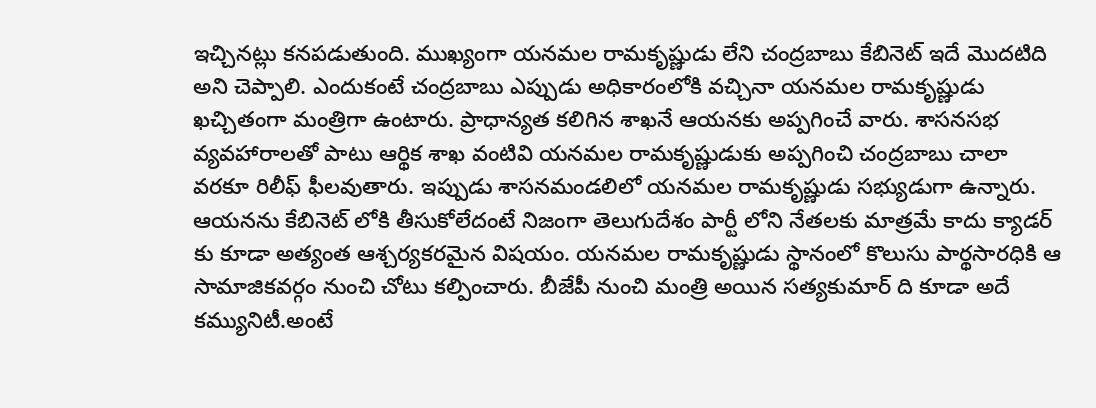ఇచ్చినట్లు కనపడుతుంది. ముఖ్యంగా యనమల రామకృష్ణుడు లేని చంద్రబాబు కేబినెట్ ఇదే మొదటిది అని చెప్పాలి. ఎందుకంటే చంద్రబాబు ఎప్పుడు అధికారంలోకి వచ్చినా యనమల రామకృష్ణుడు ఖచ్చితంగా మంత్రిగా ఉంటారు. ప్రాధాన్యత కలిగిన శాఖనే ఆయనకు అప్పగించే వారు. శాసనసభ వ్యవహారాలతో పాటు ఆర్థిక శాఖ వంటివి యనమల రామకృష్ణుడుకు అప్పగించి చంద్రబాబు చాలా వరకూ రిలీఫ్ ఫీలవుతారు. ఇప్పుడు శాసనమండలిలో యనమల రామకృష్ణుడు సభ్యుడుగా ఉన్నారు. ఆయనను కేబినెట్ లోకి తీసుకోలేదంటే నిజంగా తెలుగుదేశం పార్టీ లోని నేతలకు మాత్రమే కాదు క్యాడర్ కు కూడా అత్యంత ఆశ్చర్యకరమైన విషయం. యనమల రామకృష్ణుడు స్థానంలో కొలుసు పార్థసారధికి ఆ సామాజికవర్గం నుంచి చోటు కల్పించారు. బీజేపీ నుంచి మంత్రి అయిన సత్యకుమార్ ది కూడా అదే కమ్యునిటీ.అంటే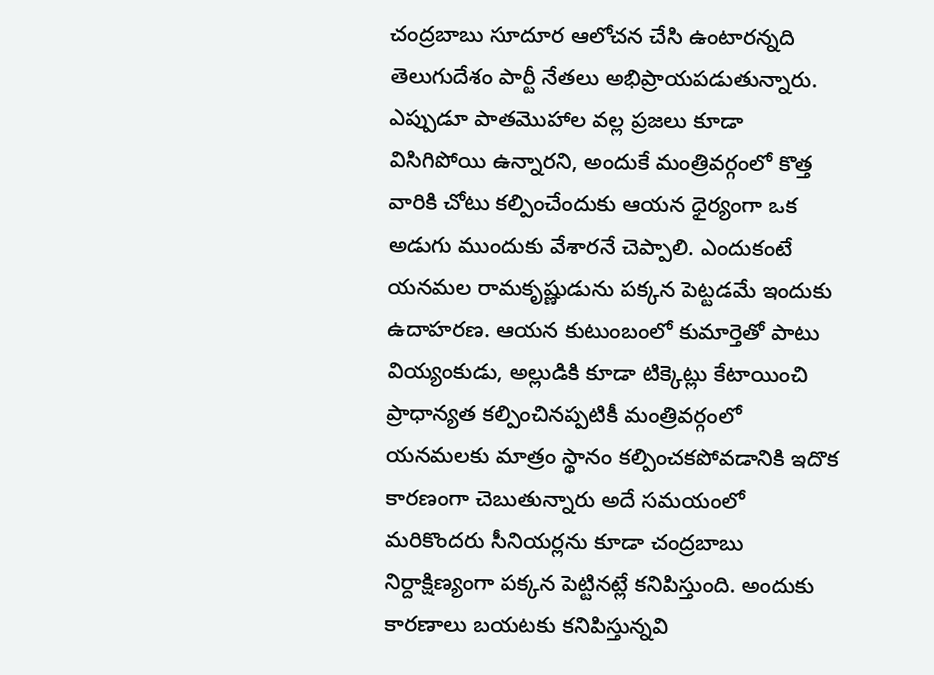చంద్రబాబు సూదూర ఆలోచన చేసి ఉంటారన్నది తెలుగుదేశం పార్టీ నేతలు అభిప్రాయపడుతున్నారు. ఎప్పుడూ పాతమొహాల వల్ల ప్రజలు కూడా విసిగిపోయి ఉన్నారని, అందుకే మంత్రివర్గంలో కొత్త వారికి చోటు కల్పించేందుకు ఆయన ధైర్యంగా ఒక అడుగు ముందుకు వేశారనే చెప్పాలి. ఎందుకంటే యనమల రామకృష్ణుడును పక్కన పెట్టడమే ఇందుకు ఉదాహరణ. ఆయన కుటుంబంలో కుమార్తెతో పాటు వియ్యంకుడు, అల్లుడికి కూడా టిక్కెట్లు కేటాయించి ప్రాధాన్యత కల్పించినప్పటికీ మంత్రివర్గంలో యనమలకు మాత్రం స్థానం కల్పించకపోవడానికి ఇదొక కారణంగా చెబుతున్నారు అదే సమయంలో మరికొందరు సీనియర్లను కూడా చంద్రబాబు నిర్దాక్షిణ్యంగా పక్కన పెట్టినట్లే కనిపిస్తుంది. అందుకు కారణాలు బయటకు కనిపిస్తున్నవి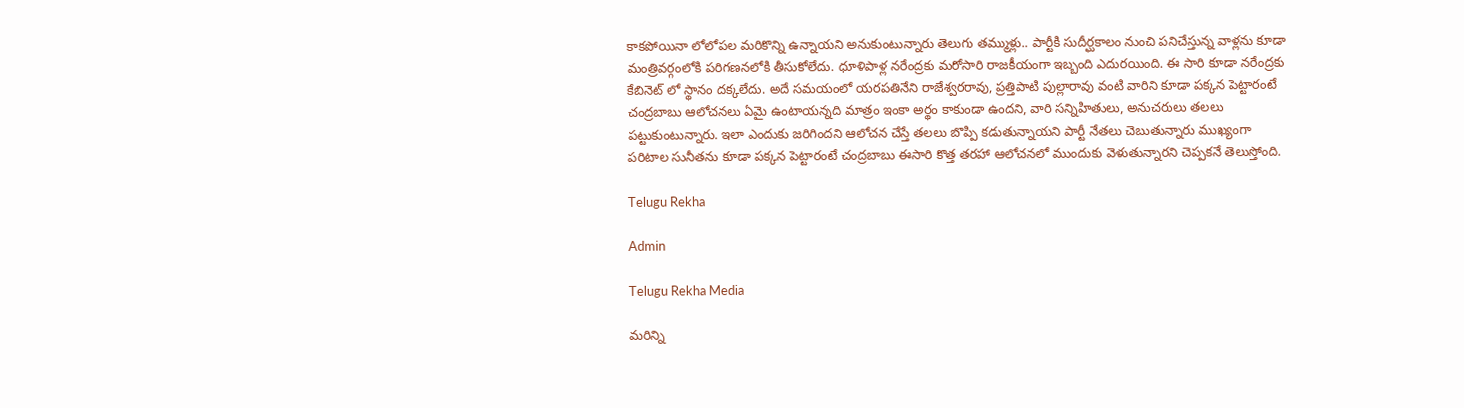కాకపోయినా లోలోపల మరికొన్ని ఉన్నాయని అనుకుంటున్నారు తెలుగు తమ్ముళ్లు.. పార్టీకి సుదీర్ఘకాలం నుంచి పనిచేస్తున్న వాళ్లను కూడా మంత్రివర్గంలోకి పరిగణనలోకి తీసుకోలేదు. ధూళిపాళ్ల నరేంద్రకు మరోసారి రాజకీయంగా ఇబ్బంది ఎదురయింది. ఈ సారి కూడా నరేంద్రకు కేబినెట్ లో స్థానం దక్కలేదు. అదే సమయంలో యరపతినేని రాజేశ్వరరావు, ప్రత్తిపాటి పుల్లారావు వంటి వారిని కూడా పక్కన పెట్టారంటే చంద్రబాబు ఆలోచనలు ఏమై ఉంటాయన్నది మాత్రం ఇంకా అర్థం కాకుండా ఉందని, వారి సన్నిహితులు, అనుచరులు తలలు పట్టుకుంటున్నారు. ఇలా ఎందుకు జరిగిందని ఆలోచన చేస్తే తలలు బొప్పి కడుతున్నాయని పార్టీ నేతలు చెబుతున్నారు ముఖ్యంగా పరిటాల సునీతను కూడా పక్కన పెట్టారంటే చంద్రబాబు ఈసారి కొత్త తరహా ఆలోచనలో ముందుకు వెళుతున్నారని చెప్పకనే తెలుస్తోంది.

Telugu Rekha

Admin

Telugu Rekha Media

మరిన్ని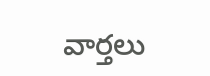వార్తలు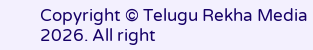Copyright © Telugu Rekha Media 2026. All right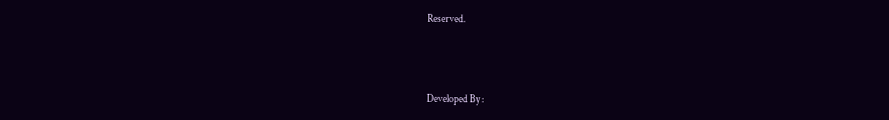Reserved.



Developed By :